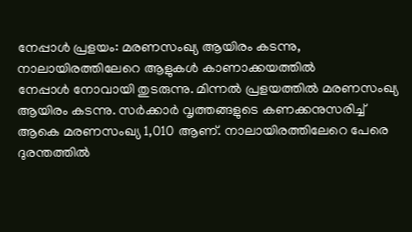നേപ്പാൾ പ്രളയം: മരണസംഖ്യ ആയിരം കടന്നു, നാലായിരത്തിലേറെ ആളുകൾ കാണാക്കയത്തിൽ
നേപ്പാൾ നോവായി തുടരുന്നു. മിന്നൽ പ്രളയത്തിൽ മരണസംഖ്യ ആയിരം കടന്നു. സർക്കാർ വൃത്തങ്ങളുടെ കണക്കനുസരിച്ച് ആകെ മരണസംഖ്യ 1,010 ആണ്. നാലായിരത്തിലേറെ പേരെ ദുരന്തത്തിൽ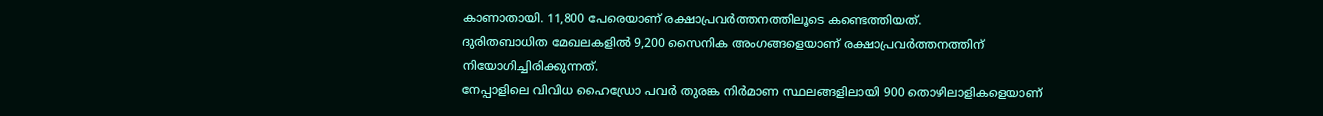കാണാതായി. 11,800 പേരെയാണ് രക്ഷാപ്രവർത്തനത്തിലൂടെ കണ്ടെത്തിയത്.
ദുരിതബാധിത മേഖലകളിൽ 9,200 സൈനിക അംഗങ്ങളെയാണ് രക്ഷാപ്രവർത്തനത്തിന് നിയോഗിച്ചിരിക്കുന്നത്.
നേപ്പാളിലെ വിവിധ ഹൈഡ്രോ പവർ തുരങ്ക നിർമാണ സ്ഥലങ്ങളിലായി 900 തൊഴിലാളികളെയാണ്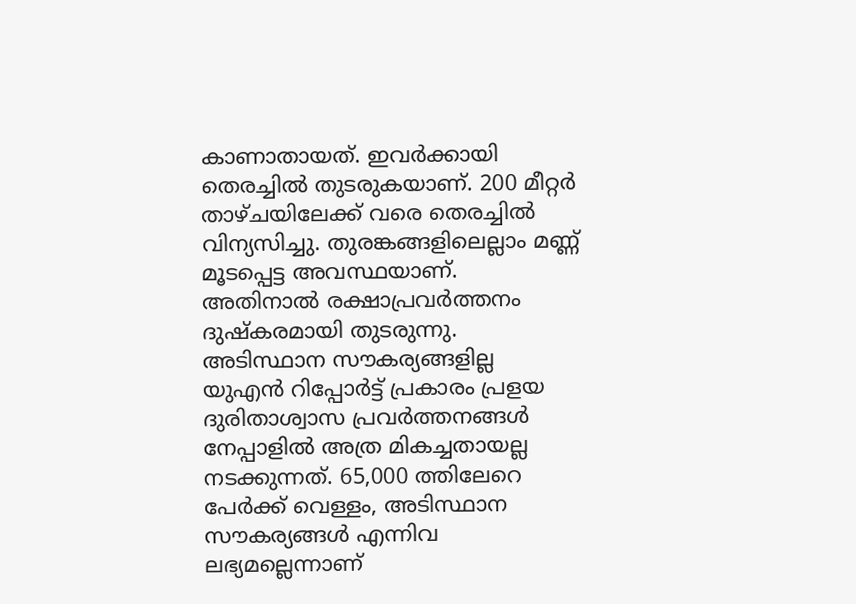കാണാതായത്. ഇവർക്കായി തെരച്ചിൽ തുടരുകയാണ്. 200 മീറ്റർ താഴ്ചയിലേക്ക് വരെ തെരച്ചിൽ വിന്യസിച്ചു. തുരങ്കങ്ങളിലെല്ലാം മണ്ണ് മൂടപ്പെട്ട അവസ്ഥയാണ്. അതിനാൽ രക്ഷാപ്രവർത്തനം ദുഷ്കരമായി തുടരുന്നു.
അടിസ്ഥാന സൗകര്യങ്ങളില്ല
യുഎൻ റിപ്പോർട്ട് പ്രകാരം പ്രളയ ദുരിതാശ്വാസ പ്രവർത്തനങ്ങൾ നേപ്പാളിൽ അത്ര മികച്ചതായല്ല നടക്കുന്നത്. 65,000 ത്തിലേറെ പേർക്ക് വെള്ളം, അടിസ്ഥാന സൗകര്യങ്ങൾ എന്നിവ ലഭ്യമല്ലെന്നാണ്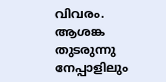വിവരം.
ആശങ്ക തുടരുന്നു
നേപ്പാളിലും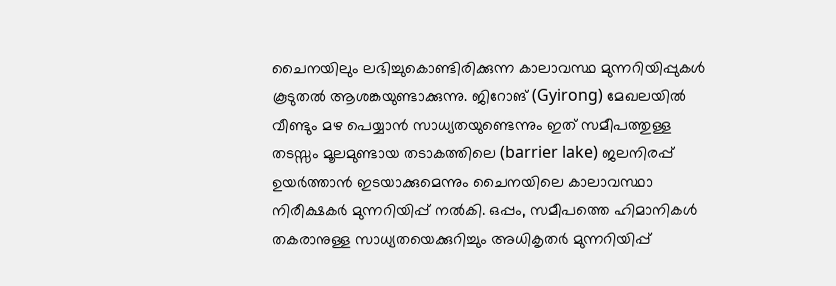ചൈനയിലും ലഭിച്ചുകൊണ്ടിരിക്കുന്ന കാലാവസ്ഥ മുന്നറിയിപ്പുകൾ കൂടുതൽ ആശങ്കയുണ്ടാക്കുന്നു. ജിറോങ് (Gyirong) മേഖലയിൽ വീണ്ടും മഴ പെയ്യാൻ സാധ്യതയുണ്ടെന്നും ഇത് സമീപത്തുള്ള തടസ്സം മൂലമുണ്ടായ തടാകത്തിലെ (barrier lake) ജലനിരപ്പ് ഉയർത്താൻ ഇടയാക്കുമെന്നും ചൈനയിലെ കാലാവസ്ഥാ നിരീക്ഷകർ മുന്നറിയിപ്പ് നൽകി. ഒപ്പം, സമീപത്തെ ഹിമാനികൾ തകരാനുള്ള സാധ്യതയെക്കുറിച്ചും അധികൃതർ മുന്നറിയിപ്പ്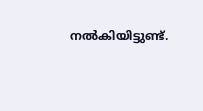നൽകിയിട്ടുണ്ട്.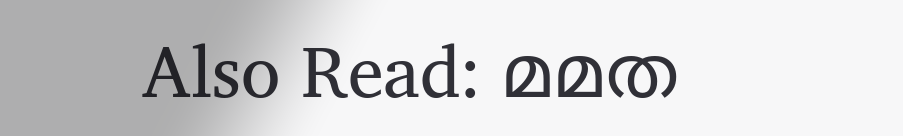Also Read: മമത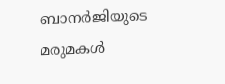ബാനർജിയുടെ മരുമകൾ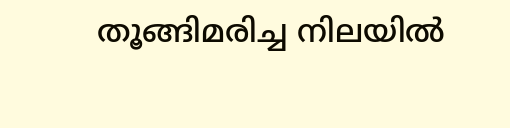തൂങ്ങിമരിച്ച നിലയിൽ